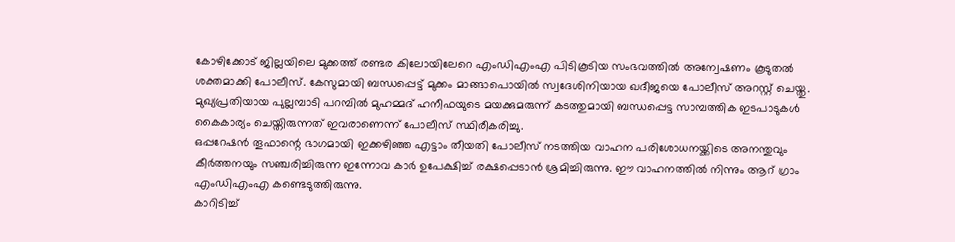കോഴിക്കോട് ജില്ലയിലെ മുക്കത്ത് രണ്ടര കിലോയിലേറെ എംഡിഎംഎ പിടികൂടിയ സംഭവത്തിൽ അന്വേഷണം കൂടുതൽ ശക്തമാക്കി പോലീസ്. കേസുമായി ബന്ധപ്പെട്ട് മുക്കം മാങ്ങാപൊയിൽ സ്വദേശിനിയായ ഖദീജയെ പോലീസ് അറസ്റ്റ് ചെയ്തു.
മുഖ്യപ്രതിയായ പുല്ലമ്പാടി പറമ്പിൽ മുഹമ്മദ് ഹനീഫയുടെ മയക്കുമരുന്ന് കടത്തുമായി ബന്ധപ്പെട്ട സാമ്പത്തിക ഇടപാടുകൾ കൈകാര്യം ചെയ്തിരുന്നത് ഇവരാണെന്ന് പോലീസ് സ്ഥിരീകരിച്ചു.
ഒപ്പറേഷൻ തൂഫാന്റെ ഭാഗമായി ഇക്കഴിഞ്ഞ എട്ടാം തീയതി പോലീസ് നടത്തിയ വാഹന പരിശോധനയ്ക്കിടെ അനന്തുവും കീർത്തനയും സഞ്ചരിച്ചിരുന്ന ഇന്നോവ കാർ ഉപേക്ഷിച്ച് രക്ഷപ്പെടാൻ ശ്രമിച്ചിരുന്നു. ഈ വാഹനത്തിൽ നിന്നും ആറ് ഗ്രാം എംഡിഎംഎ കണ്ടെടുത്തിരുന്നു.
കാറിടിച്ച്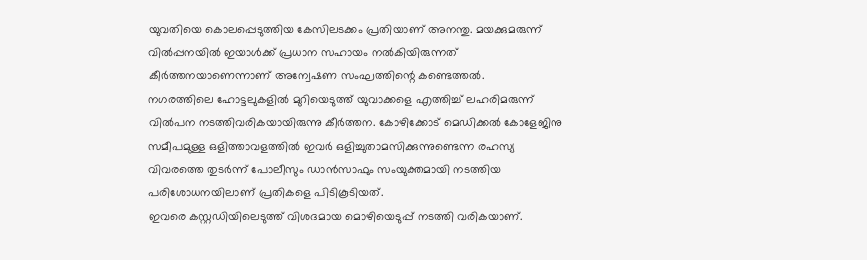യുവതിയെ കൊലപ്പെടുത്തിയ കേസിലടക്കം പ്രതിയാണ് അനന്തു. മയക്കുമരുന്ന് വിൽപ്പനയിൽ ഇയാൾക്ക് പ്രധാന സഹായം നൽകിയിരുന്നത് കീർത്തനയാണെന്നാണ് അന്വേഷണ സംഘത്തിന്റെ കണ്ടെത്തൽ.
നഗരത്തിലെ ഹോട്ടലുകളിൽ മുറിയെടുത്ത് യുവാക്കളെ എത്തിച്ച് ലഹരിമരുന്ന് വിൽപന നടത്തിവരികയായിരുന്നു കീർത്തന. കോഴിക്കോട് മെഡിക്കൽ കോളേജിനു സമീപമുള്ള ഒളിത്താവളത്തിൽ ഇവർ ഒളിച്ചുതാമസിക്കുന്നുണ്ടെന്ന രഹസ്യ വിവരത്തെ തുടർന്ന് പോലീസും ഡാൻസാഫും സംയുക്തമായി നടത്തിയ പരിശോധനയിലാണ് പ്രതികളെ പിടികൂടിയത്.
ഇവരെ കസ്റ്റഡിയിലെടുത്ത് വിശദമായ മൊഴിയെടുപ്പ് നടത്തി വരികയാണ്.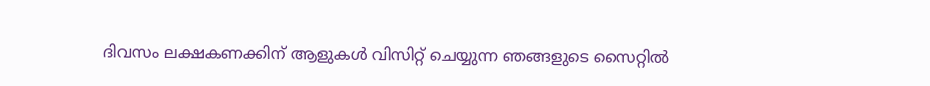ദിവസം ലക്ഷകണക്കിന് ആളുകൾ വിസിറ്റ് ചെയ്യുന്ന ഞങ്ങളുടെ സൈറ്റിൽ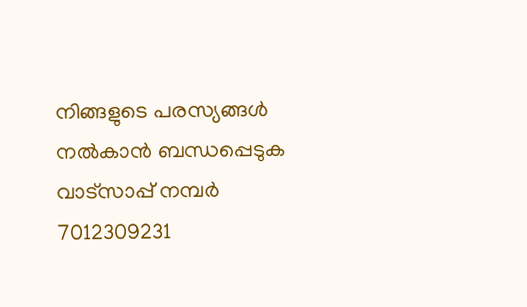നിങ്ങളുടെ പരസ്യങ്ങൾ നൽകാൻ ബന്ധപ്പെടുക വാട്സാപ്പ് നമ്പർ 7012309231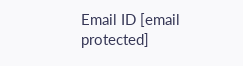Email ID [email protected]